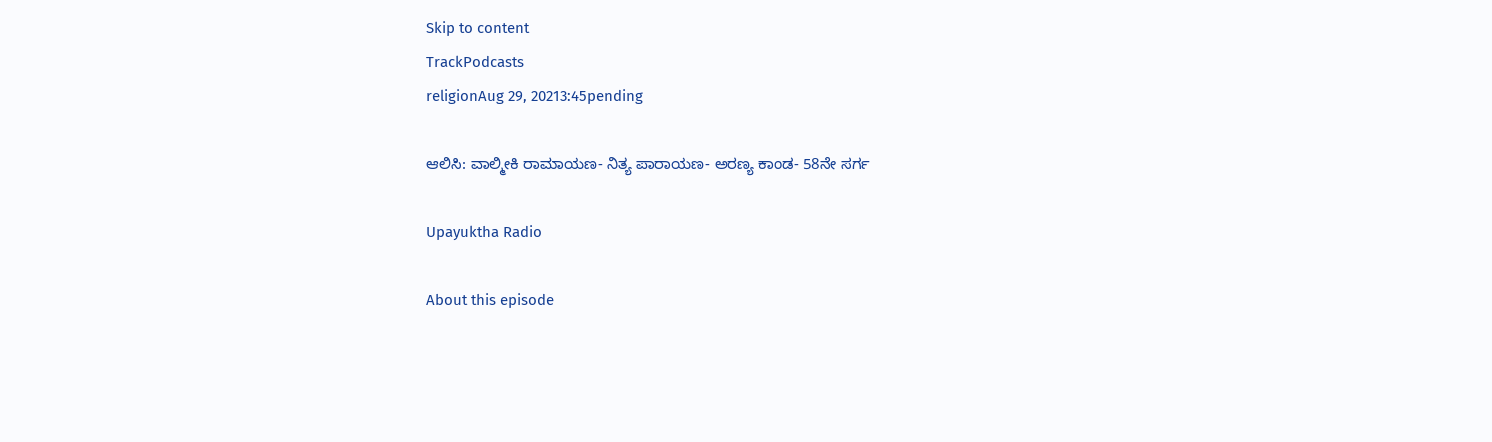Skip to content
TrackPodcasts
religionAug 29, 20213:45pending

ಆಲಿಸಿ: ವಾಲ್ಮೀಕಿ ರಾಮಾಯಣ- ನಿತ್ಯ ಪಾರಾಯಣ- ಅರಣ್ಯ ಕಾಂಡ- 58ನೇ ಸರ್ಗ

Upayuktha Radio

About this episode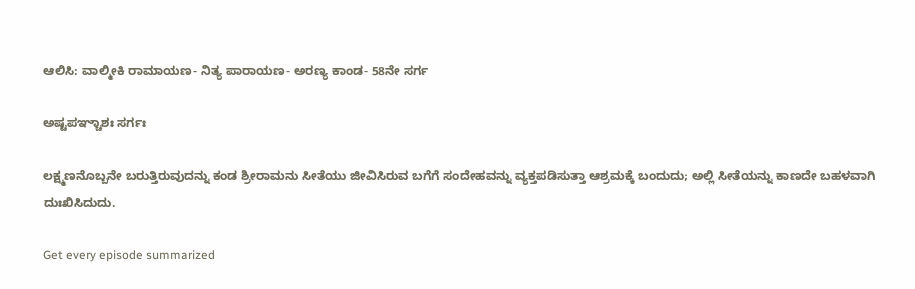ಆಲಿಸಿ: ವಾಲ್ಮೀಕಿ ರಾಮಾಯಣ- ನಿತ್ಯ ಪಾರಾಯಣ- ಅರಣ್ಯ ಕಾಂಡ- 58ನೇ ಸರ್ಗ

ಅಷ್ಟಪಞ್ಚಾಶಃ ಸರ್ಗಃ

ಲಕ್ಷ್ಮಣನೊಬ್ಬನೇ ಬರುತ್ತಿರುವುದನ್ನು ಕಂಡ ಶ್ರೀರಾಮನು ಸೀತೆಯು ಜೀವಿಸಿರುವ ಬಗೆಗೆ ಸಂದೇಹವನ್ನು ವ್ಯಕ್ತಪಡಿಸುತ್ತಾ ಆಶ್ರಮಕ್ಕೆ ಬಂದುದು; ಅಲ್ಲಿ ಸೀತೆಯನ್ನು ಕಾಣದೇ ಬಹಳವಾಗಿ ದುಃಖಿಸಿದುದು.

Get every episode summarized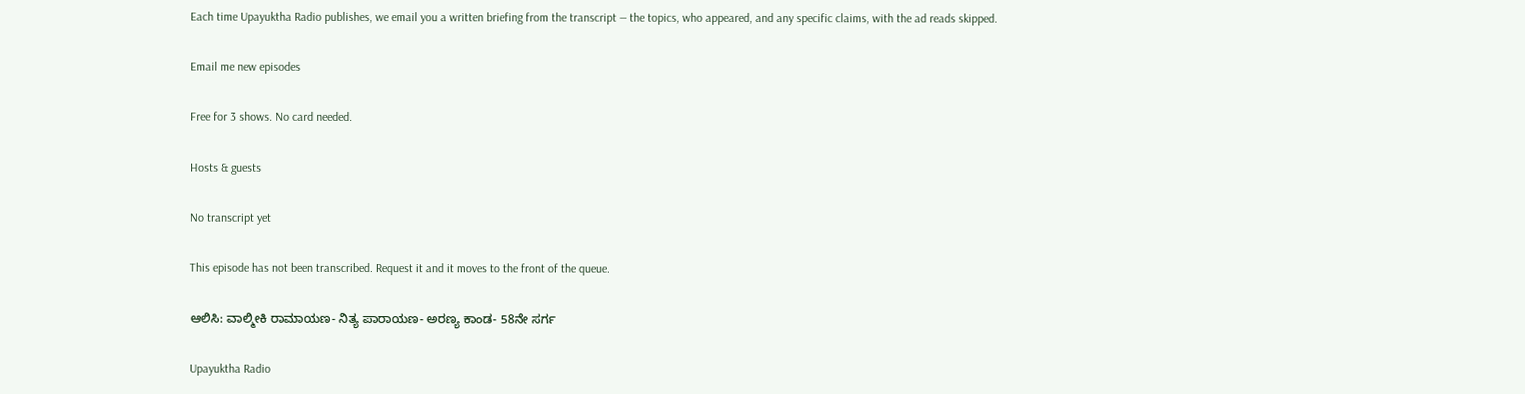Each time Upayuktha Radio publishes, we email you a written briefing from the transcript — the topics, who appeared, and any specific claims, with the ad reads skipped.

Email me new episodes

Free for 3 shows. No card needed.

Hosts & guests

No transcript yet

This episode has not been transcribed. Request it and it moves to the front of the queue.

ಆಲಿಸಿ: ವಾಲ್ಮೀಕಿ ರಾಮಾಯಣ- ನಿತ್ಯ ಪಾರಾಯಣ- ಅರಣ್ಯ ಕಾಂಡ- 58ನೇ ಸರ್ಗ

Upayuktha Radio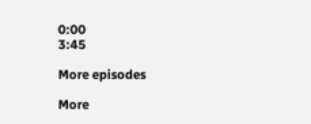0:00
3:45

More episodes

More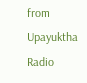from Upayuktha Radio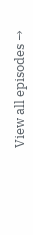View all episodes →